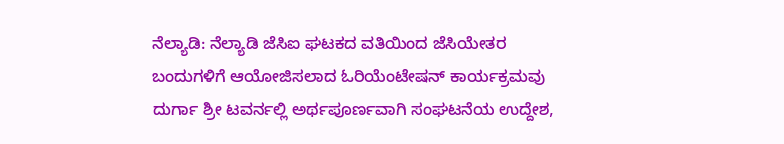ನೆಲ್ಯಾಡಿ: ನೆಲ್ಯಾಡಿ ಜೆಸಿಐ ಘಟಕದ ವತಿಯಿಂದ ಜೆಸಿಯೇತರ ಬಂದುಗಳಿಗೆ ಆಯೋಜಿಸಲಾದ ಓರಿಯೆಂಟೇಷನ್ ಕಾರ್ಯಕ್ರಮವು ದುರ್ಗಾ ಶ್ರೀ ಟವರ್ನಲ್ಲಿ ಅರ್ಥಪೂರ್ಣವಾಗಿ ಸಂಘಟನೆಯ ಉದ್ದೇಶ,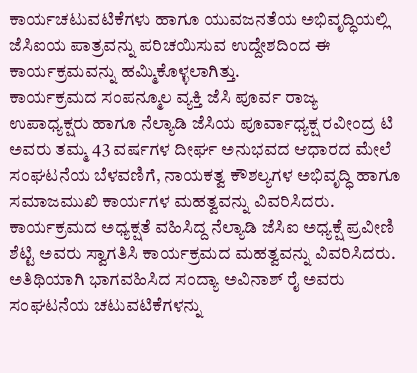ಕಾರ್ಯಚಟುವಟಿಕೆಗಳು ಹಾಗೂ ಯುವಜನತೆಯ ಅಭಿವೃದ್ಧಿಯಲ್ಲಿ ಜೆಸಿಐಯ ಪಾತ್ರವನ್ನು ಪರಿಚಯಿಸುವ ಉದ್ದೇಶದಿಂದ ಈ ಕಾರ್ಯಕ್ರಮವನ್ನು ಹಮ್ಮಿಕೊಳ್ಳಲಾಗಿತ್ತು.
ಕಾರ್ಯಕ್ರಮದ ಸಂಪನ್ಮೂಲ ವ್ಯಕ್ತಿ ಜೆಸಿ ಪೂರ್ವ ರಾಜ್ಯ ಉಪಾಧ್ಯಕ್ಷರು ಹಾಗೂ ನೆಲ್ಯಾಡಿ ಜೆಸಿಯ ಪೂರ್ವಾಧ್ಯಕ್ಷ ರವೀಂದ್ರ ಟಿ ಅವರು ತಮ್ಮ 43 ವರ್ಷಗಳ ದೀರ್ಘ ಅನುಭವದ ಆಧಾರದ ಮೇಲೆ ಸಂಘಟನೆಯ ಬೆಳವಣಿಗೆ, ನಾಯಕತ್ವ ಕೌಶಲ್ಯಗಳ ಅಭಿವೃದ್ಧಿ ಹಾಗೂ ಸಮಾಜಮುಖಿ ಕಾರ್ಯಗಳ ಮಹತ್ವವನ್ನು ವಿವರಿಸಿದರು.
ಕಾರ್ಯಕ್ರಮದ ಅಧ್ಯಕ್ಷತೆ ವಹಿಸಿದ್ದ ನೆಲ್ಯಾಡಿ ಜೆಸಿಐ ಅಧ್ಯಕ್ಷೆ ಪ್ರವೀಣಿ ಶೆಟ್ಟಿ ಅವರು ಸ್ವಾಗತಿಸಿ ಕಾರ್ಯಕ್ರಮದ ಮಹತ್ವವನ್ನು ವಿವರಿಸಿದರು. ಅತಿಥಿಯಾಗಿ ಭಾಗವಹಿಸಿದ ಸಂದ್ಯಾ ಅವಿನಾಶ್ ರೈ ಅವರು ಸಂಘಟನೆಯ ಚಟುವಟಿಕೆಗಳನ್ನು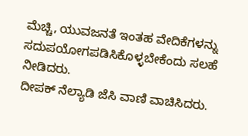ಮೆಚ್ಚಿ, ಯುವಜನತೆ ಇಂತಹ ವೇದಿಕೆಗಳನ್ನು ಸದುಪಯೋಗಪಡಿಸಿಕೊಳ್ಳಬೇಕೆಂದು ಸಲಹೆ ನೀಡಿದರು.
ದೀಪಕ್ ನೆಲ್ಯಾಡಿ ಜೆಸಿ ವಾಣಿ ವಾಚಿಸಿದರು.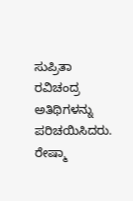ಸುಪ್ರಿತಾ ರವಿಚಂದ್ರ ಅತಿಥಿಗಳನ್ನು ಪರಿಚಯಿಸಿದರು. ರೇಷ್ಮಾ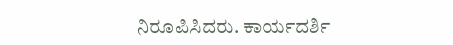ನಿರೂಪಿಸಿದರು. ಕಾರ್ಯದರ್ಶಿ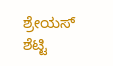ಶ್ರೇಯಸ್ ಶೆಟ್ಟಿ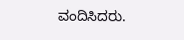ವಂದಿಸಿದರು.